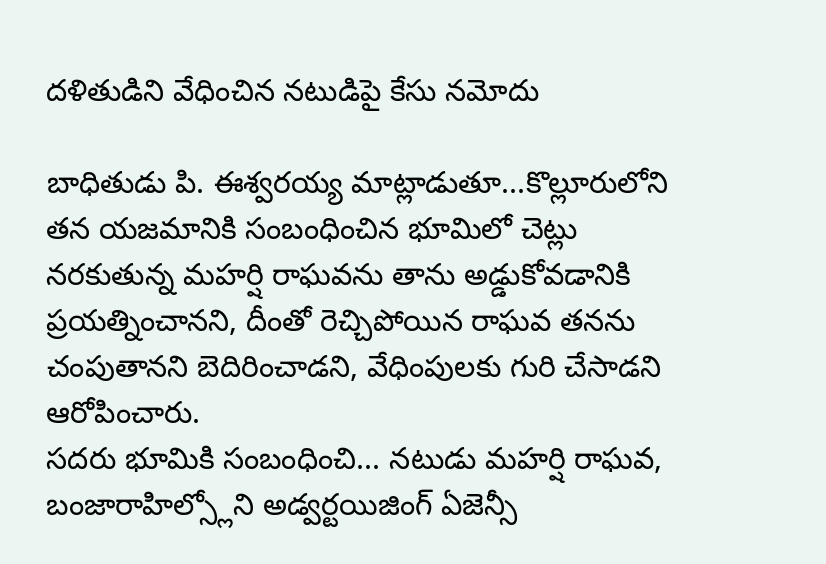దళితుడిని వేధించిన నటుడిపై కేసు నమోదు

బాధితుడు పి. ఈశ్వరయ్య మాట్లాడుతూ...కొల్లూరులోని తన యజమానికి సంబంధించిన భూమిలో చెట్లు నరకుతున్న మహర్షి రాఘవను తాను అడ్డుకోవడానికి ప్రయత్నించానని, దీంతో రెచ్చిపోయిన రాఘవ తనను చంపుతానని బెదిరించాడని, వేధింపులకు గురి చేసాడని ఆరోపించారు.
సదరు భూమికి సంబంధించి... నటుడు మహర్షి రాఘవ, బంజారాహిల్స్లోని అడ్వర్టయిజింగ్ ఏజెన్సీ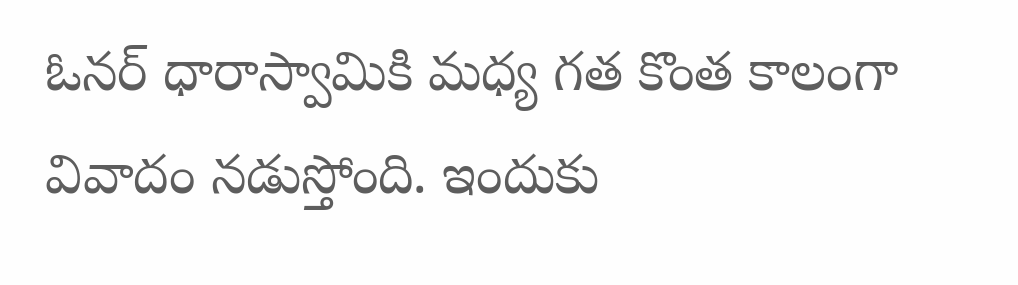ఓనర్ ధారాస్వామికి మధ్య గత కొంత కాలంగా వివాదం నడుస్తోంది. ఇందుకు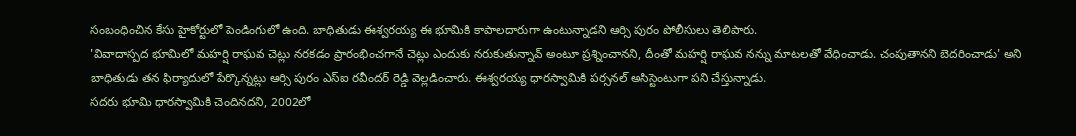సంబంధించిన కేసు హైకోర్టులో పెండింగులో ఉంది. బాధితుడు ఈశ్వరయ్య ఈ భూమికి కాపాలదారుగా ఉంటున్నాడని ఆర్సి పురం పోలీసులు తెలిపారు.
'వివాదాస్పద భూమిలో మహర్షి రాఘవ చెట్లు నరకడం ప్రారంభించగానే చెట్లు ఎందుకు నరుకుతున్నావ్ అంటూ ప్రశ్నించానని, దీంతో మహర్షి రాఘవ నన్ను మాటలతో వేధించాడు. చంపుతానని బెదరించాడు' అని బాధితుడు తన ఫిర్యాదులో పేర్కొన్నట్లు ఆర్సి పురం ఎస్ఐ రవీందర్ రెడ్డి వెల్లడించారు. ఈశ్వరయ్య ధారస్వామికి పర్సనల్ అసిస్టెంటుగా పని చేస్తున్నాడు.
సదరు భూమి ధారస్వామికి చెందినదని, 2002లో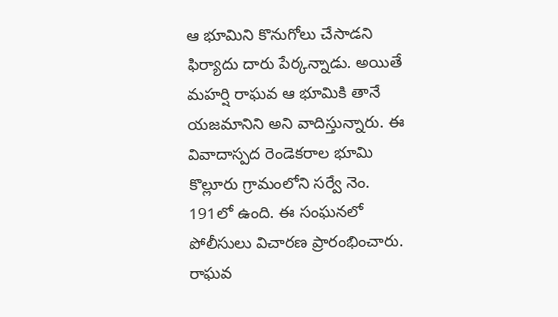ఆ భూమిని కొనుగోలు చేసాడని ఫిర్యాదు దారు పేర్కన్నాడు. అయితే మహర్షి రాఘవ ఆ భూమికి తానే యజమానిని అని వాదిస్తున్నారు. ఈ వివాదాస్పద రెండెకరాల భూమి కొల్లూరు గ్రామంలోని సర్వే నెం. 191లో ఉంది. ఈ సంఘనలో పోలీసులు విచారణ ప్రారంభించారు. రాఘవ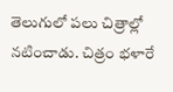తెలుగులో పలు చిత్రాల్లో నటించాడు. చిత్రం భళారే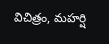విచిత్రం, మహర్షి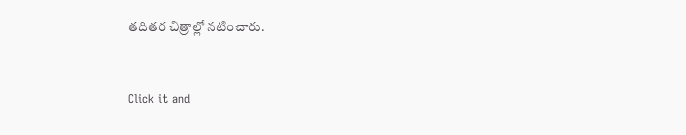తదితర చిత్రాల్లో నటించారు.


Click it and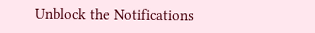Unblock the Notifications